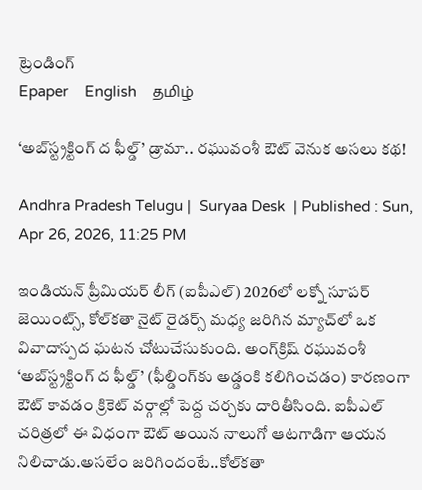ట్రెండింగ్
Epaper    English    தமிழ்

‘అబ్‌స్ట్రక్టింగ్ ద ఫీల్డ్’ డ్రామా.. రఘువంశీ ఔట్ వెనుక అసలు కథ!

Andhra Pradesh Telugu |  Suryaa Desk  | Published : Sun, Apr 26, 2026, 11:25 PM

ఇండియన్ ప్రీమియర్ లీగ్ (ఐపీఎల్) 2026లో లక్నో సూపర్ జెయింట్స్, కోల్‌కతా నైట్ రైడర్స్ మధ్య జరిగిన మ్యాచ్‌లో ఒక వివాదాస్పద ఘటన చోటుచేసుకుంది. అంగ్‌క్రిష్ రఘువంశీ ‘అబ్‌స్ట్రక్టింగ్ ద ఫీల్డ్’ (ఫీల్డింగ్‌కు అడ్డంకి కలిగించడం) కారణంగా ఔట్ కావడం క్రికెట్ వర్గాల్లో పెద్ద చర్చకు దారితీసింది. ఐపీఎల్ చరిత్రలో ఈ విధంగా ఔట్ అయిన నాలుగో ఆటగాడిగా ఆయన నిలిచాడు.అసలేం జరిగిందంటే..కోల్‌కతా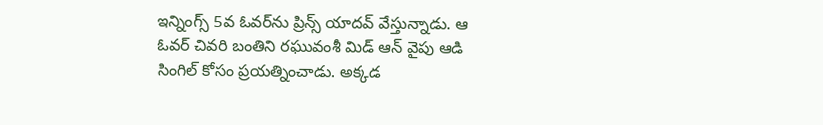ఇన్నింగ్స్ 5వ ఓవర్‌ను ప్రిన్స్ యాదవ్ వేస్తున్నాడు. ఆ ఓవర్ చివరి బంతిని రఘువంశీ మిడ్ ఆన్ వైపు ఆడి సింగిల్ కోసం ప్రయత్నించాడు. అక్కడ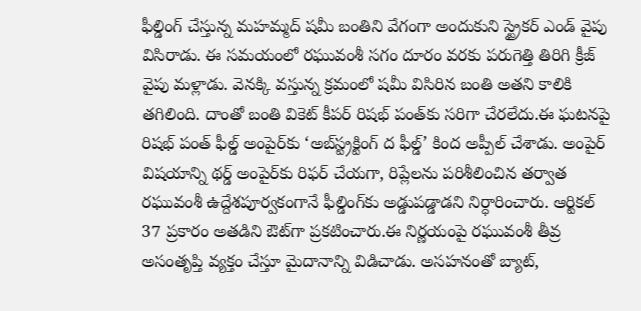ఫీల్డింగ్ చేస్తున్న మహమ్మద్ షమీ బంతిని వేగంగా అందుకుని స్ట్రైకర్ ఎండ్ వైపు విసిరాడు. ఈ సమయంలో రఘువంశీ సగం దూరం వరకు పరుగెత్తి తిరిగి క్రీజ్ వైపు మళ్లాడు. వెనక్కి వస్తున్న క్రమంలో షమీ విసిరిన బంతి అతని కాలికి తగిలింది. దాంతో బంతి వికెట్ కీపర్ రిషభ్ పంత్‌కు సరిగా చేరలేదు.ఈ ఘటనపై రిషభ్ పంత్ ఫీల్డ్ అంపైర్‌కు ‘అబ్‌స్ట్రక్టింగ్ ద ఫీల్డ్’ కింద అప్పీల్ చేశాడు. అంపైర్ విషయాన్ని థర్డ్ అంపైర్‌కు రిఫర్ చేయగా, రిప్లేలను పరిశీలించిన తర్వాత రఘువంశీ ఉద్దేశపూర్వకంగానే ఫీల్డింగ్‌కు అడ్డుపడ్డాడని నిర్ధారించారు. ఆర్టికల్ 37 ప్రకారం అతడిని ఔట్‌గా ప్రకటించారు.ఈ నిర్ణయంపై రఘువంశీ తీవ్ర అసంతృప్తి వ్యక్తం చేస్తూ మైదానాన్ని విడిచాడు. అసహనంతో బ్యాట్,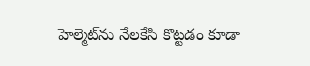హెల్మెట్‌ను నేలకేసి కొట్టడం కూడా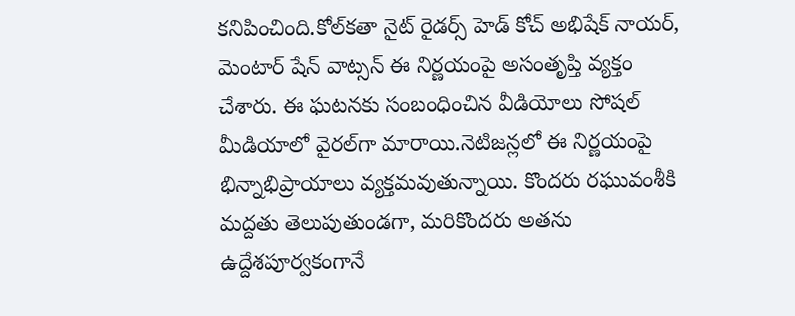కనిపించింది.కోల్‌కతా నైట్ రైడర్స్ హెడ్ కోచ్ అభిషేక్ నాయర్, మెంటార్ షేన్ వాట్సన్ ఈ నిర్ణయంపై అసంతృప్తి వ్యక్తం చేశారు. ఈ ఘటనకు సంబంధించిన వీడియోలు సోషల్ మీడియాలో వైరల్‌గా మారాయి.నెటిజన్లలో ఈ నిర్ణయంపై భిన్నాభిప్రాయాలు వ్యక్తమవుతున్నాయి. కొందరు రఘువంశీకి మద్దతు తెలుపుతుండగా, మరికొందరు అతను ఉద్దేశపూర్వకంగానే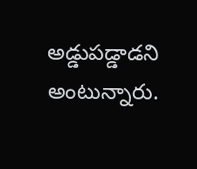అడ్డుపడ్డాడని అంటున్నారు.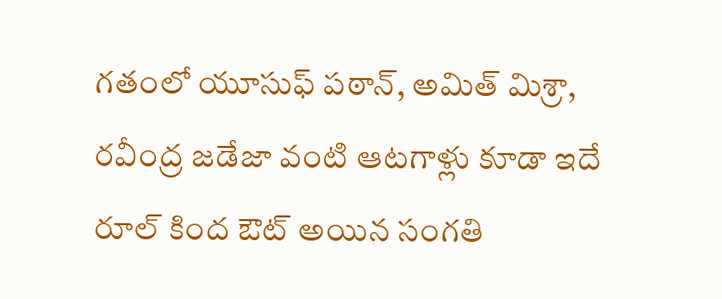గతంలో యూసుఫ్ పఠాన్, అమిత్ మిశ్రా, రవీంద్ర జడేజా వంటి ఆటగాళ్లు కూడా ఇదే రూల్ కింద ఔట్ అయిన సంగతి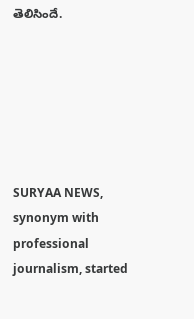తెలిసిందే.






SURYAA NEWS, synonym with professional journalism, started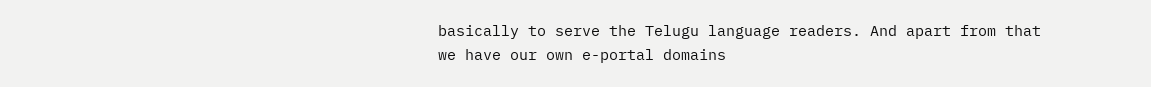basically to serve the Telugu language readers. And apart from that we have our own e-portal domains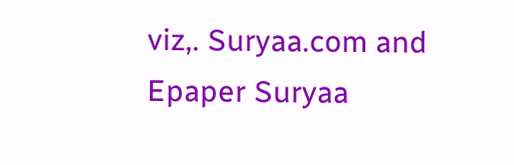viz,. Suryaa.com and Epaper Suryaa